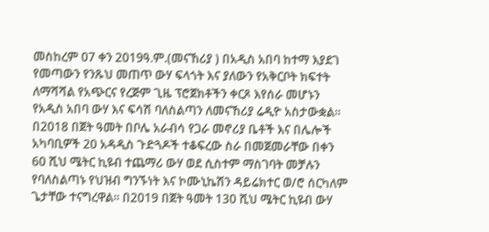መስከረም 07 ቀን 2019ዓ.ም.(መናኸሪያ ) በአዲስ አበባ ከተማ እያደገ የመጣውን የንጹህ መጠጥ ውሃ ፍላጎት እና ያለውን የአቅርቦት ክፍተት ለማሻሻል የአጭርና የረጅም ጊዜ ፕሮጀክቶችን ቀርጾ እየሰራ መሆኑን የአዲስ አበባ ውሃ እና ፍሳሽ ባለስልጣን ለመናኸሪያ ሬዲዮ አስታውቋል። በ2018 በጀት ዓመት በቦሌ አራብሳ የጋራ መኖሪያ ቤቶች እና በሌሎች አካባቢዎች 20 አዳዲስ ጉድጓዶች ተቆፍረው ስራ በመጀመራቸው በቀን 60 ሺህ ሜትር ኪዩብ ተጨማሪ ውሃ ወደ ሲስተም ማስገባት መቻሉን የባለስልጣኑ የህዝብ ግንኙነት እና ኮሙኒኬሽን ዳይሬክተር ወ/ሮ ሰርካለም ጌታቸው ተናግረዋል፡፡ በ2019 በጀት ዓመት 130 ሺህ ሜትር ኪዩብ ውሃ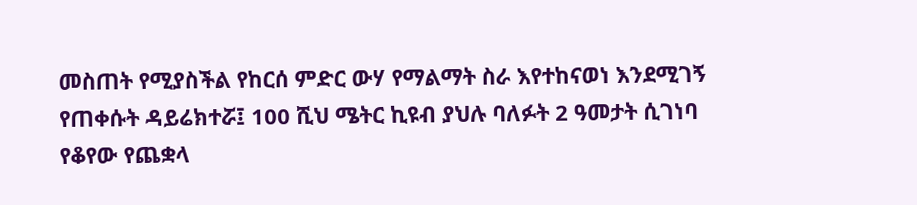መስጠት የሚያስችል የከርሰ ምድር ውሃ የማልማት ስራ እየተከናወነ እንደሚገኝ የጠቀሱት ዳይሬክተሯ፤ 100 ሺህ ሜትር ኪዩብ ያህሉ ባለፉት 2 ዓመታት ሲገነባ የቆየው የጨቋላ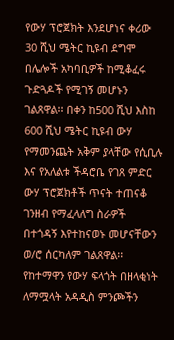የውሃ ፕሮጀክት እንደሆነና ቀሪው 30 ሺህ ሜትር ኪዩብ ደግሞ በሌሎች አካባቢዎች ከሚቆፈሩ ጉድጓዶች የሚገኝ መሆኑን ገልጸዋል፡፡ በቀን ከ500 ሺህ እስከ 600 ሺህ ሜትር ኪዩብ ውሃ የማመንጨት አቅም ያላቸው የሲቢሉ እና የአለልቱ ችዳሮቤ የገጸ ምድር ውሃ ፕሮጀክቶች ጥናት ተጠናቆ ገንዘብ የማፈላለግ ስራዎች በተጎዳኝ እየተከናወኑ መሆናቸውን ወ/ሮ ሰርካለም ገልጸዋል፡፡ የከተማዋን የውሃ ፍላጎት በዘላቂነት ለማሟላት አዳዲስ ምንጮችን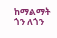ከማልማት ጎን ለጎን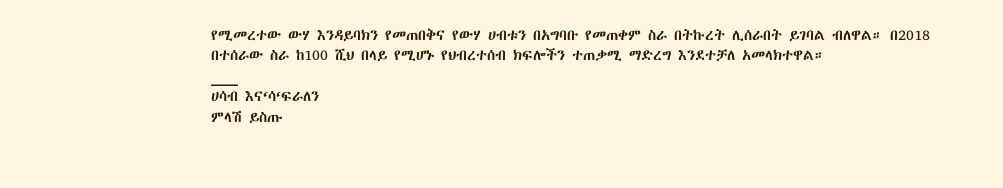የሚመረተው ውሃ እንዳይባክን የመጠበቅና የውሃ ሀብቱን በአግባቡ የመጠቀም ስራ በትኩረት ሊሰራበት ይገባል ብለዋል። በ2018 በተሰራው ስራ ከ100 ሺህ በላይ የሚሆኑ የህብረተሰብ ክፍሎችን ተጠቃሚ ማድረግ እንደተቻለ አመላክተዋል።
___
ሀሳብ እና‘ሳ‘ፍራለን
ምላሽ ይስጡ